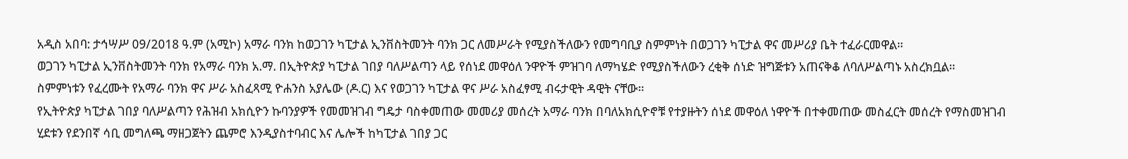አዲስ አበባ: ታኅሣሥ 09/2018 ዓ.ም (አሚኮ) አማራ ባንክ ከወጋገን ካፒታል ኢንቨስትመንት ባንክ ጋር ለመሥራት የሚያስችለውን የመግባቢያ ስምምነት በወጋገን ካፒታል ዋና መሥሪያ ቤት ተፈራርመዋል፡፡
ወጋገን ካፒታል ኢንቨስትመንት ባንክ የአማራ ባንክ አ.ማ. በኢትዮጵያ ካፒታል ገበያ ባለሥልጣን ላይ የሰነደ መዋዕለ ንዋዮች ምዝገባ ለማካሄድ የሚያስችለውን ረቂቅ ሰነድ ዝግጅቱን አጠናቅቆ ለባለሥልጣኑ አስረክቧል።
ስምምነቱን የፈረሙት የአማራ ባንክ ዋና ሥራ አስፈጻሚ ዮሐንስ አያሌው (ዶ.ር) እና የወጋገን ካፒታል ዋና ሥራ አስፈፃሚ ብሩታዊት ዳዊት ናቸው፡፡
የኢትዮጵያ ካፒታል ገበያ ባለሥልጣን የሕዝብ አክሲዮን ኩባንያዎች የመመዝገብ ግዴታ ባስቀመጠው መመሪያ መሰረት አማራ ባንክ በባለአክሲዮኖቹ የተያዙትን ሰነደ መዋዕለ ነዋዮች በተቀመጠው መስፈርት መሰረት የማስመዝገብ ሂደቱን የደንበኛ ሳቢ መግለጫ ማዘጋጀትን ጨምሮ እንዲያስተባብር እና ሌሎች ከካፒታል ገበያ ጋር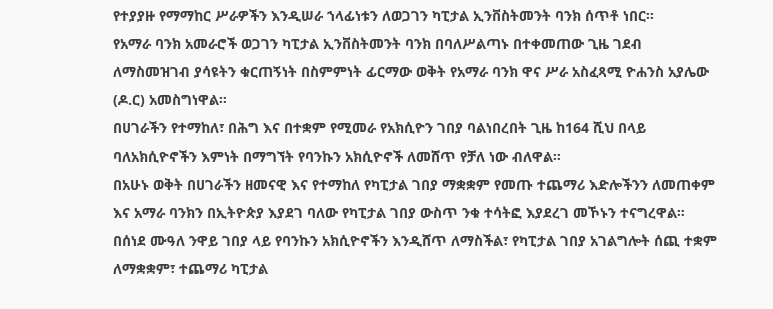የተያያዙ የማማከር ሥራዎችን እንዲሠራ ኀላፊነቱን ለወጋገን ካፒታል ኢንቨስትመንት ባንክ ሰጥቶ ነበር።
የአማራ ባንክ አመራሮች ወጋገን ካፒታል ኢንቨስትመንት ባንክ በባለሥልጣኑ በተቀመጠው ጊዜ ገደብ ለማስመዝገብ ያሳዩትን ቁርጠኝነት በስምምነት ፊርማው ወቅት የአማራ ባንክ ዋና ሥራ አስፈጻሚ ዮሐንስ አያሌው (ዶ.ር) አመስግነዋል፡፡
በሀገራችን የተማከለ፣ በሕግ እና በተቋም የሚመራ የአክሲዮን ገበያ ባልነበረበት ጊዜ ከ164 ሺህ በላይ ባለአክሲዮኖችን እምነት በማግኘት የባንኩን አክሲዮኖች ለመሸጥ የቻለ ነው ብለዋል።
በአሁኑ ወቅት በሀገራችን ዘመናዊ እና የተማከለ የካፒታል ገበያ ማቋቋም የመጡ ተጨማሪ እድሎችንን ለመጠቀም እና አማራ ባንክን በኢትዮጵያ እያደገ ባለው የካፒታል ገበያ ውስጥ ንቁ ተሳትፎ እያደረገ መኾኑን ተናግረዋል።
በሰነደ ሙዓለ ንዋይ ገበያ ላይ የባንኩን አክሲዮኖችን እንዲሸጥ ለማስችል፣ የካፒታል ገበያ አገልግሎት ሰጪ ተቋም ለማቋቋም፣ ተጨማሪ ካፒታል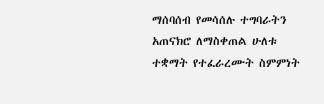ማሰባሰብ የመሳሰሉ ተግባራትን አጠናክሮ ለማስቀጠል ሁለቱ ተቋማት የተፈራረሙት ስምምነት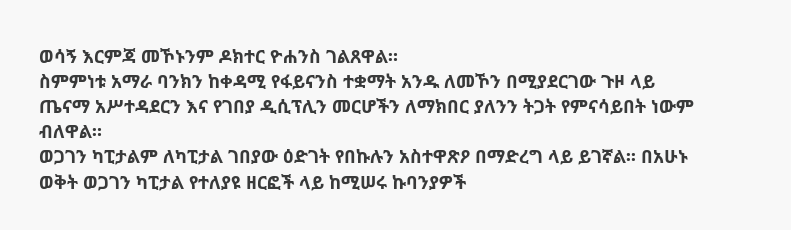ወሳኝ እርምጃ መኾኑንም ዶክተር ዮሐንስ ገልጸዋል።
ስምምነቱ አማራ ባንክን ከቀዳሚ የፋይናንስ ተቋማት አንዱ ለመኾን በሚያደርገው ጉዞ ላይ ጤናማ አሥተዳደርን እና የገበያ ዲሲፕሊን መርሆችን ለማክበር ያለንን ትጋት የምናሳይበት ነውም ብለዋል።
ወጋገን ካፒታልም ለካፒታል ገበያው ዕድገት የበኩሉን አስተዋጽዖ በማድረግ ላይ ይገኛል፡፡ በአሁኑ ወቅት ወጋገን ካፒታል የተለያዩ ዘርፎች ላይ ከሚሠሩ ኩባንያዎች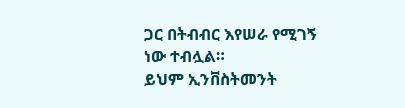ጋር በትብብር እየሠራ የሚገኝ ነው ተብሏል።
ይህም ኢንቨስትመንት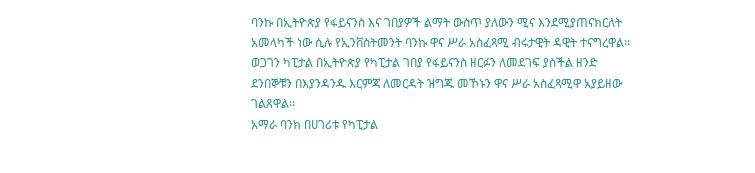ባንኩ በኢትዮጵያ የፋይናንስ እና ገበያዎች ልማት ውስጥ ያለውን ሚና እንደሚያጠናክርለት አመላካች ነው ሲሉ የኢንቨስትመንት ባንኩ ዋና ሥራ አስፈጻሚ ብሩታዊት ዳዊት ተናግረዋል፡፡
ወጋገን ካፒታል በኢትዮጵያ የካፒታል ገበያ የፋይናንስ ዘርፉን ለመደገፍ ያስችል ዘንድ ደንበኞቹን በእያንዳንዱ እርምጃ ለመርዳት ዝግጁ መኾኑን ዋና ሥራ አስፈጻሚዋ አያይዘው ገልጸዋል፡፡
አማራ ባንክ በሀገሪቱ የካፒታል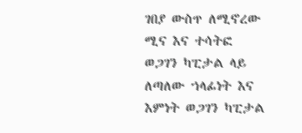ገበያ ውስጥ ለሚኖረው ሚና እና ተሳትፎ ወጋገን ካፒታል ላይ ለጣለው ኀላፊነት እና እምነት ወጋገን ካፒታል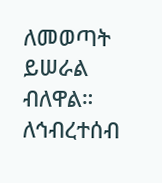ለመወጣት ይሠራል ብለዋል።
ለኅብረተሰብ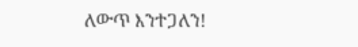ለውጥ እንተጋለን!